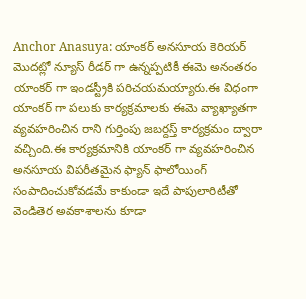Anchor Anasuya: యాంకర్ అనసూయ కెరియర్ మొదట్లో న్యూస్ రీడర్ గా ఉన్నప్పటికీ ఈమె అనంతరం యాంకర్ గా ఇండస్ట్రీకి పరిచయమయ్యారు.ఈ విధంగా యాంకర్ గా పలుకు కార్యక్రమాలకు ఈమె వ్యాఖ్యాతగా వ్యవహరించిన రాని గుర్తింపు జబర్దస్త్ కార్యక్రమం ద్వారా వచ్చింది.ఈ కార్యక్రమానికి యాంకర్ గా వ్యవహరించిన అనసూయ విపరీతమైన ఫ్యాన్ ఫాలోయింగ్ సంపాదించుకోవడమే కాకుండా ఇదే పాపులారిటీతో వెండితెర అవకాశాలను కూడా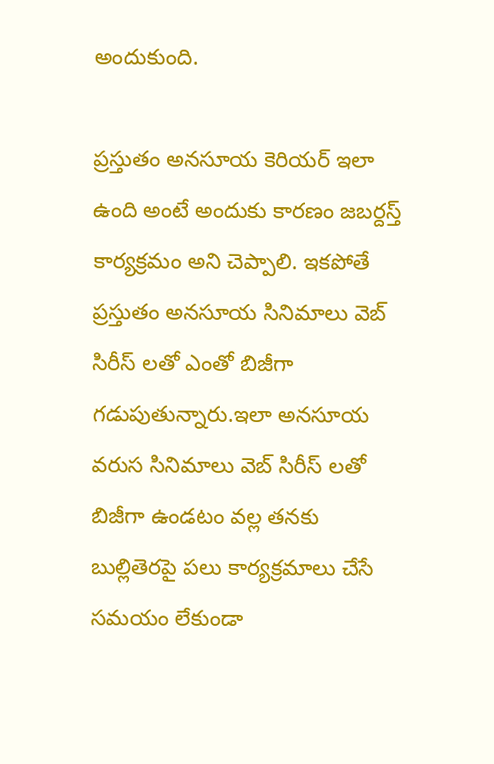అందుకుంది.

ప్రస్తుతం అనసూయ కెరియర్ ఇలా ఉంది అంటే అందుకు కారణం జబర్దస్త్ కార్యక్రమం అని చెప్పాలి. ఇకపోతే ప్రస్తుతం అనసూయ సినిమాలు వెబ్ సిరీస్ లతో ఎంతో బిజీగా గడుపుతున్నారు.ఇలా అనసూయ వరుస సినిమాలు వెబ్ సిరీస్ లతో బిజీగా ఉండటం వల్ల తనకు బుల్లితెరపై పలు కార్యక్రమాలు చేసే సమయం లేకుండా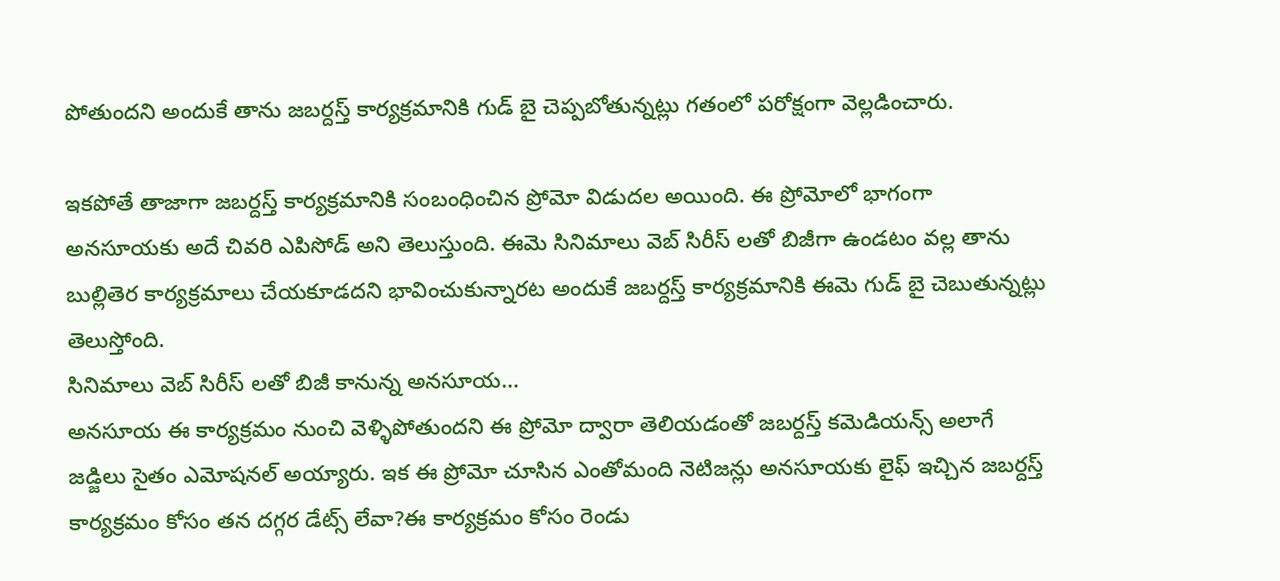పోతుందని అందుకే తాను జబర్దస్త్ కార్యక్రమానికి గుడ్ బై చెప్పబోతున్నట్లు గతంలో పరోక్షంగా వెల్లడించారు.

ఇకపోతే తాజాగా జబర్దస్త్ కార్యక్రమానికి సంబంధించిన ప్రోమో విడుదల అయింది. ఈ ప్రోమోలో భాగంగా అనసూయకు అదే చివరి ఎపిసోడ్ అని తెలుస్తుంది. ఈమె సినిమాలు వెబ్ సిరీస్ లతో బిజీగా ఉండటం వల్ల తాను బుల్లితెర కార్యక్రమాలు చేయకూడదని భావించుకున్నారట అందుకే జబర్దస్త్ కార్యక్రమానికి ఈమె గుడ్ బై చెబుతున్నట్లు తెలుస్తోంది.
సినిమాలు వెబ్ సిరీస్ లతో బిజీ కానున్న అనసూయ…
అనసూయ ఈ కార్యక్రమం నుంచి వెళ్ళిపోతుందని ఈ ప్రోమో ద్వారా తెలియడంతో జబర్దస్త్ కమెడియన్స్ అలాగే జడ్జిలు సైతం ఎమోషనల్ అయ్యారు. ఇక ఈ ప్రోమో చూసిన ఎంతోమంది నెటిజన్లు అనసూయకు లైఫ్ ఇచ్చిన జబర్దస్త్ కార్యక్రమం కోసం తన దగ్గర డేట్స్ లేవా?ఈ కార్యక్రమం కోసం రెండు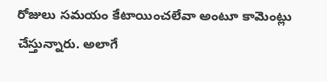రోజులు సమయం కేటాయించలేవా అంటూ కామెంట్లు చేస్తున్నారు. అలాగే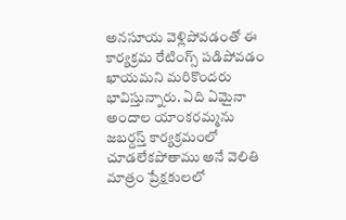అనసూయ వెళ్లిపోవడంతో ఈ కార్యక్రమ రేటింగ్స్ పడిపోవడం ఖాయమని మరికొందరు భావిస్తున్నారు. ఏది ఏమైనా అందాల యాంకరమ్మను జబర్దస్త్ కార్యక్రమంలో చూడలేకపోతాము అనే వెలితి మాత్రం ప్రేక్షకులలో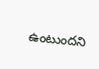ఉంటుందని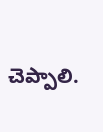చెప్పాలి.